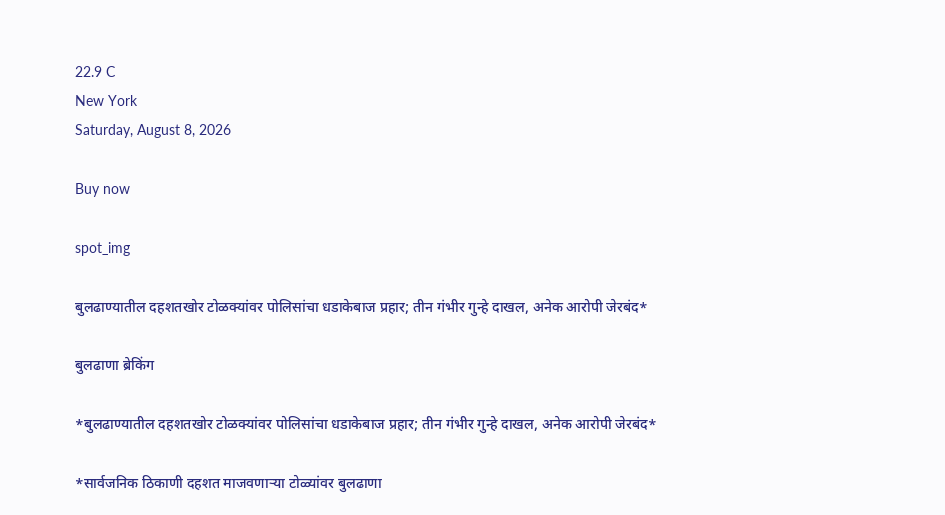22.9 C
New York
Saturday, August 8, 2026

Buy now

spot_img

बुलढाण्यातील दहशतखोर टोळक्यांवर पोलिसांचा धडाकेबाज प्रहार; तीन गंभीर गुन्हे दाखल, अनेक आरोपी जेरबंद*

बुलढाणा ब्रेकिंग

*बुलढाण्यातील दहशतखोर टोळक्यांवर पोलिसांचा धडाकेबाज प्रहार; तीन गंभीर गुन्हे दाखल, अनेक आरोपी जेरबंद*

*सार्वजनिक ठिकाणी दहशत माजवणाऱ्या टोळ्यांवर बुलढाणा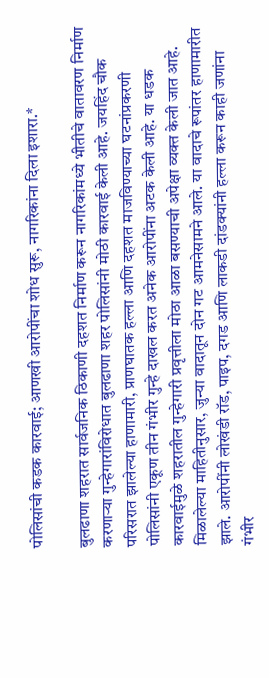पोलिसांची कडक कारवाई; आणखी आरोपींचा शोध सुरू, नागरिकांना दिला इशारा.*

बुलढाणा शहरात सार्वजनिक ठिकाणी दहशत निर्माण करून नागरिकांमध्ये भीतीचे वातावरण निर्माण करणाऱ्या गुन्हेगारांविरोधात बुलढाणा शहर पोलिसांनी मोठी कारवाई केली आहे. जयहिंद चौक परिसरात झालेल्या हाणामारी, प्राणघातक हल्ला आणि दहशत माजविण्याच्या घटनांप्रकरणी पोलिसांनी एकूण तीन गंभीर गुन्हे दाखल करत अनेक आरोपींना अटक केली आहे. या धडक कारवाईमुळे शहरातील गुन्हेगारी प्रवृत्तीला मोठा आळा बसण्याची अपेक्षा व्यक्त केली जात आहे. मिळालेल्या माहितीनुसार, जुन्या वादातून दोन गट आमनेसामने आले. या वादाचे रूपांतर हाणामारीत झाले. आरोपींनी लोखंडी रॉड, पाइप, दगड आणि लाकडी दांडक्यांनी हल्ला करून काही जणांना गंभीर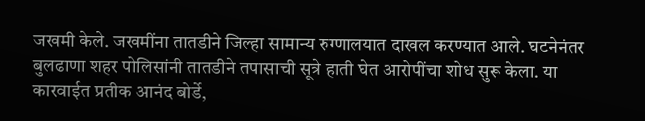जखमी केले. जखमींना तातडीने जिल्हा सामान्य रुग्णालयात दाखल करण्यात आले. घटनेनंतर बुलढाणा शहर पोलिसांनी तातडीने तपासाची सूत्रे हाती घेत आरोपींचा शोध सुरू केला. या कारवाईत प्रतीक आनंद बोर्डे,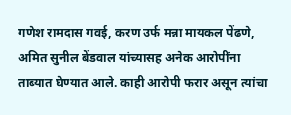गणेश रामदास गवई, करण उर्फ मन्ना मायकल पेंढणे, अमित सुनील बेंडवाल यांच्यासह अनेक आरोपींना ताब्यात घेण्यात आले. काही आरोपी फरार असून त्यांचा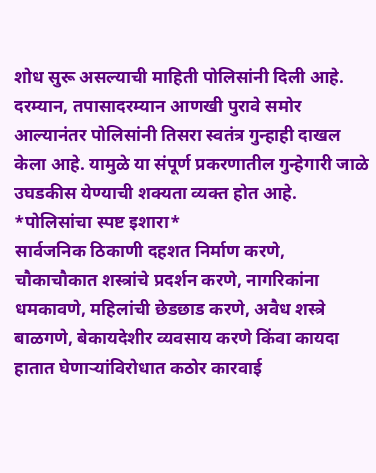शोध सुरू असल्याची माहिती पोलिसांनी दिली आहे. दरम्यान, तपासादरम्यान आणखी पुरावे समोर आल्यानंतर पोलिसांनी तिसरा स्वतंत्र गुन्हाही दाखल केला आहे. यामुळे या संपूर्ण प्रकरणातील गुन्हेगारी जाळे उघडकीस येण्याची शक्यता व्यक्त होत आहे.
*पोलिसांचा स्पष्ट इशारा*
सार्वजनिक ठिकाणी दहशत निर्माण करणे, चौकाचौकात शस्त्रांचे प्रदर्शन करणे, नागरिकांना धमकावणे, महिलांची छेडछाड करणे, अवैध शस्त्रे बाळगणे, बेकायदेशीर व्यवसाय करणे किंवा कायदा हातात घेणाऱ्यांविरोधात कठोर कारवाई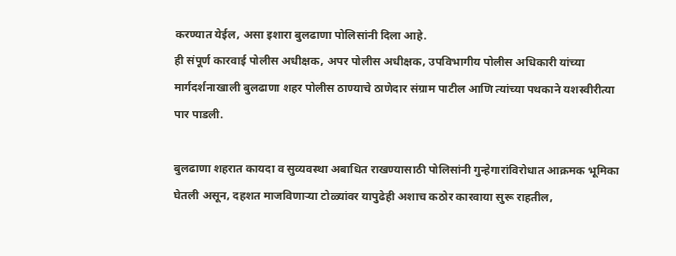करण्यात येईल, असा इशारा बुलढाणा पोलिसांनी दिला आहे.
ही संपूर्ण कारवाई पोलीस अधीक्षक, अपर पोलीस अधीक्षक, उपविभागीय पोलीस अधिकारी यांच्या मार्गदर्शनाखाली बुलढाणा शहर पोलीस ठाण्याचे ठाणेदार संग्राम पाटील आणि त्यांच्या पथकाने यशस्वीरीत्या पार पाडली.

बुलढाणा शहरात कायदा व सुव्यवस्था अबाधित राखण्यासाठी पोलिसांनी गुन्हेगारांविरोधात आक्रमक भूमिका घेतली असून, दहशत माजविणाऱ्या टोळ्यांवर यापुढेही अशाच कठोर कारवाया सुरू राहतील,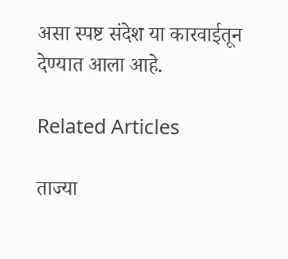असा स्पष्ट संदेश या कारवाईतून देण्यात आला आहे.

Related Articles

ताज्या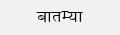बातम्या